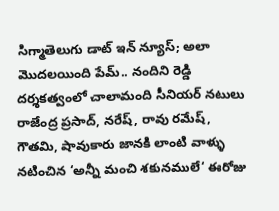సిగ్మాతెలుగు డాట్ ఇన్ న్యూస్; అలా మొదలయింది పేమ్.. నందిని రెడ్డి దర్శకత్వంలో చాలామంది సీనియర్ నటులు రాజేంద్ర ప్రసాద్, నరేష్, రావు రమేష్, గౌతమి, షావుకారు జానకి లాంటి వాళ్ళు నటించిన ‘అన్నీ మంచి శకునములే‘ ఈరోజు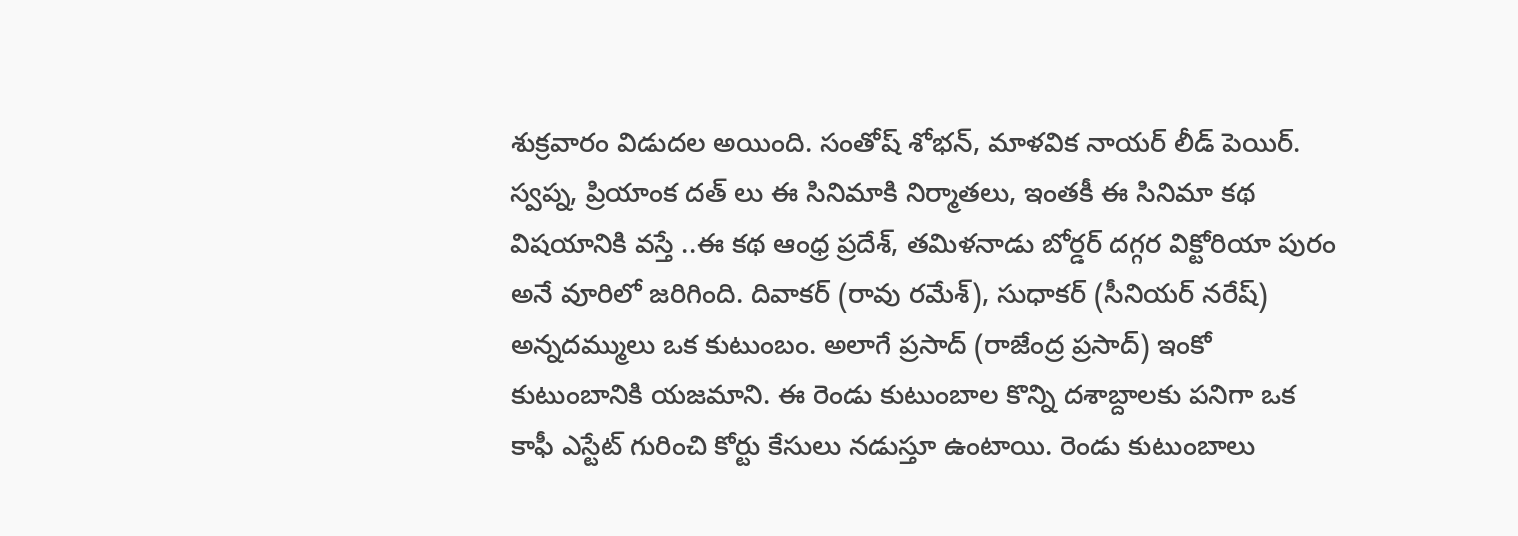శుక్రవారం విడుదల అయింది. సంతోష్ శోభన్, మాళవిక నాయర్ లీడ్ పెయిర్. స్వప్న, ప్రియాంక దత్ లు ఈ సినిమాకి నిర్మాతలు, ఇంతకీ ఈ సినిమా కథ విషయానికి వస్తే ..ఈ కథ ఆంధ్ర ప్రదేశ్, తమిళనాడు బోర్డర్ దగ్గర విక్టోరియా పురం అనే వూరిలో జరిగింది. దివాకర్ (రావు రమేశ్), సుధాకర్ (సీనియర్ నరేష్) అన్నదమ్ములు ఒక కుటుంబం. అలాగే ప్రసాద్ (రాజేంద్ర ప్రసాద్) ఇంకో కుటుంబానికి యజమాని. ఈ రెండు కుటుంబాల కొన్ని దశాబ్దాలకు పనిగా ఒక కాఫీ ఎస్టేట్ గురించి కోర్టు కేసులు నడుస్తూ ఉంటాయి. రెండు కుటుంబాలు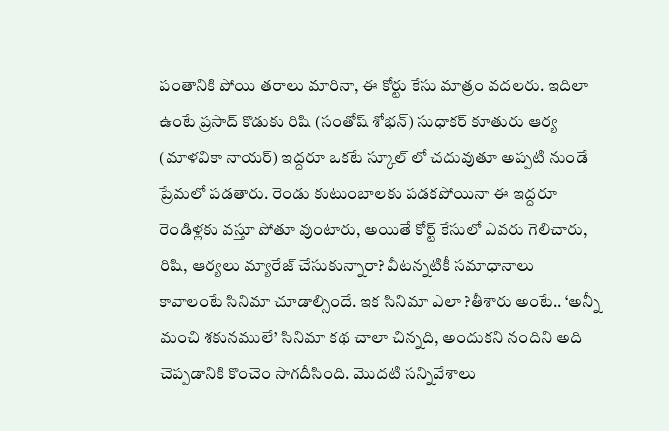పంతానికి పోయి తరాలు మారినా, ఈ కోర్టు కేసు మాత్రం వదలరు. ఇదిలా ఉంటే ప్రసాద్ కొడుకు రిషి (సంతోష్ శోభన్) సుధాకర్ కూతురు ఆర్య (మాళవికా నాయర్) ఇద్దరూ ఒకటే స్కూల్ లో చదువుతూ అప్పటి నుండే ప్రేమలో పడతారు. రెండు కుటుంబాలకు పడకపోయినా ఈ ఇద్దరూ రెండిళ్లకు వస్తూ పోతూ వుంటారు, అయితే కోర్ట్ కేసులో ఎవరు గెలిచారు, రిషి, ఆర్యలు మ్యారేజ్ చేసుకున్నారా? వీటన్నటికీ సమాధానాలు కావాలంటే సినిమా చూడాల్సిందే. ఇక సినిమా ఎలా ?తీశారు అంటే.. ‘అన్నీ మంచి శకునములే’ సినిమా కథ చాలా చిన్నది, అందుకని నందిని అది చెప్పడానికి కొంచెం సాగదీసింది. మొదటి సన్నివేశాలు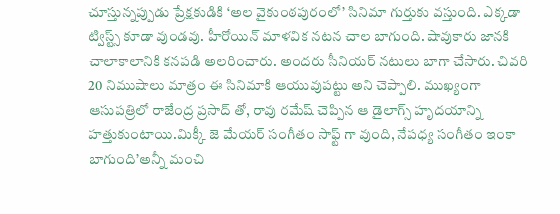చూస్తున్నప్పుడు ప్రేక్షకుడికి ‘అల వైకుంఠపురంలో’ సినిమా గుర్తుకు వస్తుంది. ఎక్కడా ట్విస్ట్స్ కూడా వుండవు. హీరోయిన్ మాళవిక నటన చాల బాగుంది. షావుకారు జానకి చాలాకాలానికి కనపడి అలరించారు. అందరు సీనియర్ నటులు బాగా చేసారు. చివరి 20 నిముషాలు మాత్రం ఈ సినిమాకి ఆయువుపట్టు అని చెప్పాలి. ముఖ్యంగా ఆసుపత్రిలో రాజేంద్ర ప్రసాద్ తో, రావు రమేష్ చెప్పిన ఆ డైలాగ్స్ హృదయాన్ని హత్తుకుంటాయి.మిక్కీ జె మేయర్ సంగీతం సాఫ్ట్ గా వుంది, నేపధ్య సంగీతం ఇంకా బాగుంది’అన్నీ మంచి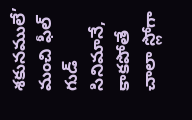శకునములే’ మంచి ఫీల్ గుడ్ సినిమానే, కాకపోతే చాలా స్లోగా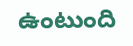ఉంటుంది